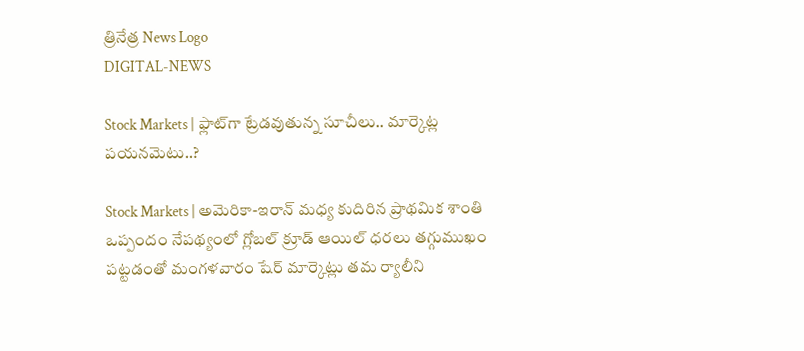త్రినేత్ర News Logo
DIGITAL-NEWS

Stock Markets | ఫ్లాట్‌గా ట్రేడ‌వుతున్న సూచీలు.. మార్కెట్ల ప‌య‌న‌మెటు..?

Stock Markets | అమెరికా-ఇరాన్ మధ్య కుదిరిన ప్రాథమిక శాంతి ఒప్పందం నేపథ్యంలో గ్లోబల్ క్రూడ్ ఆయిల్ ధరలు తగ్గుముఖం పట్టడంతో మంగళవారం షేర్ మార్కెట్లు తమ ర్యాలీని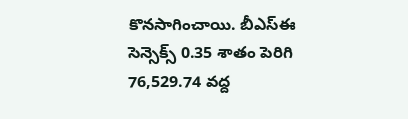కొనసాగించాయి. బీఎస్ఈ సెన్సెక్స్ 0.35 శాతం పెరిగి 76,529.74 వద్ద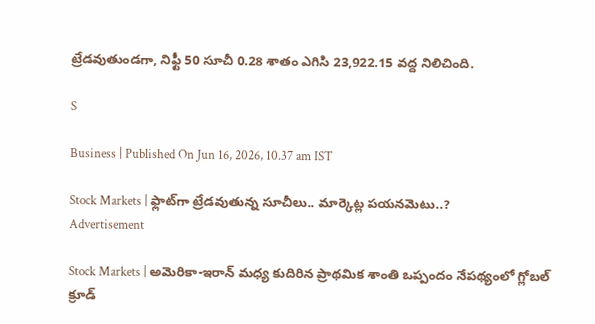ట్రేడవుతుండగా, నిఫ్టీ 50 సూచీ 0.28 శాతం ఎగిసి 23,922.15 వద్ద నిలిచింది.

S

Business | Published On Jun 16, 2026, 10.37 am IST

Stock Markets | ఫ్లాట్‌గా ట్రేడ‌వుతున్న సూచీలు.. మార్కెట్ల ప‌య‌న‌మెటు..?
Advertisement

Stock Markets | అమెరికా-ఇరాన్ మధ్య కుదిరిన ప్రాథమిక శాంతి ఒప్పందం నేపథ్యంలో గ్లోబల్ క్రూడ్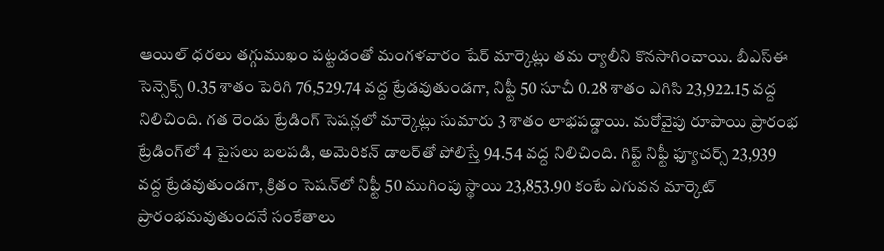ఆయిల్ ధరలు తగ్గుముఖం పట్టడంతో మంగళవారం షేర్ మార్కెట్లు తమ ర్యాలీని కొనసాగించాయి. బీఎస్ఈ సెన్సెక్స్ 0.35 శాతం పెరిగి 76,529.74 వద్ద ట్రేడవుతుండగా, నిఫ్టీ 50 సూచీ 0.28 శాతం ఎగిసి 23,922.15 వద్ద నిలిచింది. గత రెండు ట్రేడింగ్ సెషన్లలో మార్కెట్లు సుమారు 3 శాతం లాభపడ్డాయి. మరోవైపు రూపాయి ప్రారంభ ట్రేడింగ్‌లో 4 పైసలు బలపడి, అమెరికన్ డాలర్‌తో పోలిస్తే 94.54 వద్ద నిలిచింది. గిఫ్ట్ నిఫ్టీ ఫ్యూచర్స్ 23,939 వద్ద ట్రేడవుతుండగా, క్రితం సెష‌న్‌లో నిఫ్టీ 50 ముగింపు స్థాయి 23,853.90 కంటే ఎగువన మార్కెట్ ప్రారంభమవుతుందనే సంకేతాలు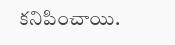కనిపించాయి.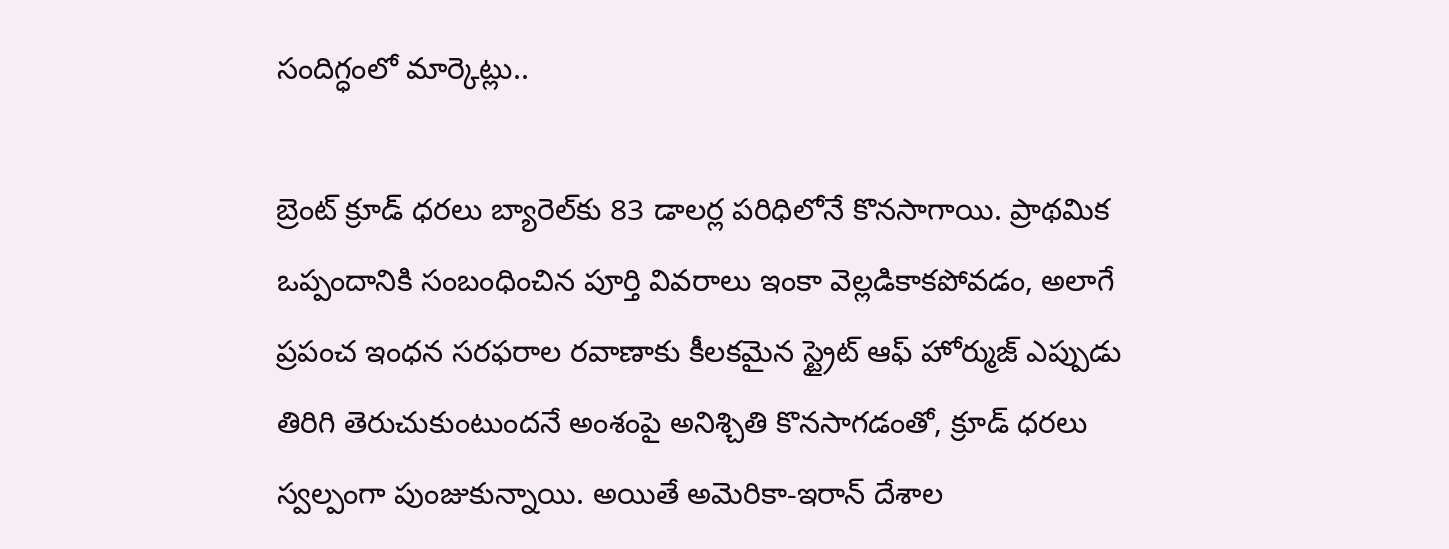సందిగ్ధంలో మార్కెట్లు..

బ్రెంట్ క్రూడ్ ధరలు బ్యారెల్‌కు 83 డాలర్ల పరిధిలోనే కొనసాగాయి. ప్రాథమిక ఒప్పందానికి సంబంధించిన పూర్తి వివరాలు ఇంకా వెల్లడికాకపోవడం, అలాగే ప్రపంచ ఇంధన సరఫరాల రవాణాకు కీలకమైన స్ట్రైట్ ఆఫ్ హోర్ముజ్ ఎప్పుడు తిరిగి తెరుచుకుంటుందనే అంశంపై అనిశ్చితి కొనసాగడంతో, క్రూడ్ ధరలు స్వల్పంగా పుంజుకున్నాయి. అయితే అమెరికా-ఇరాన్ దేశాల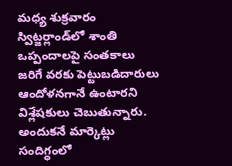మ‌ధ్య శుక్ర‌వారం స్విట్జ‌ర్లాండ్‌లో శాంతి ఒప్పందాల‌పై సంతకాలు జ‌రిగే వ‌ర‌కు పెట్టుబ‌డిదారులు ఆందోళ‌న‌గానే ఉంటార‌ని విశ్లేష‌కులు చెబుతున్నారు. అందుక‌నే మార్కెట్లు సందిగ్ధంలో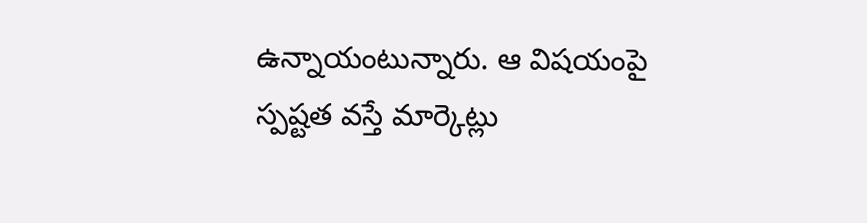ఉన్నాయంటున్నారు. ఆ విష‌యంపై స్ప‌ష్ట‌త వస్తే మార్కెట్లు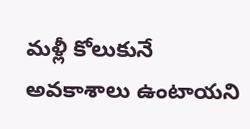మ‌ళ్లీ కోలుకునే అవ‌కాశాలు ఉంటాయ‌ని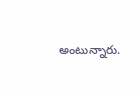అంటున్నారు.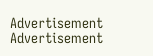Advertisement
Advertisement